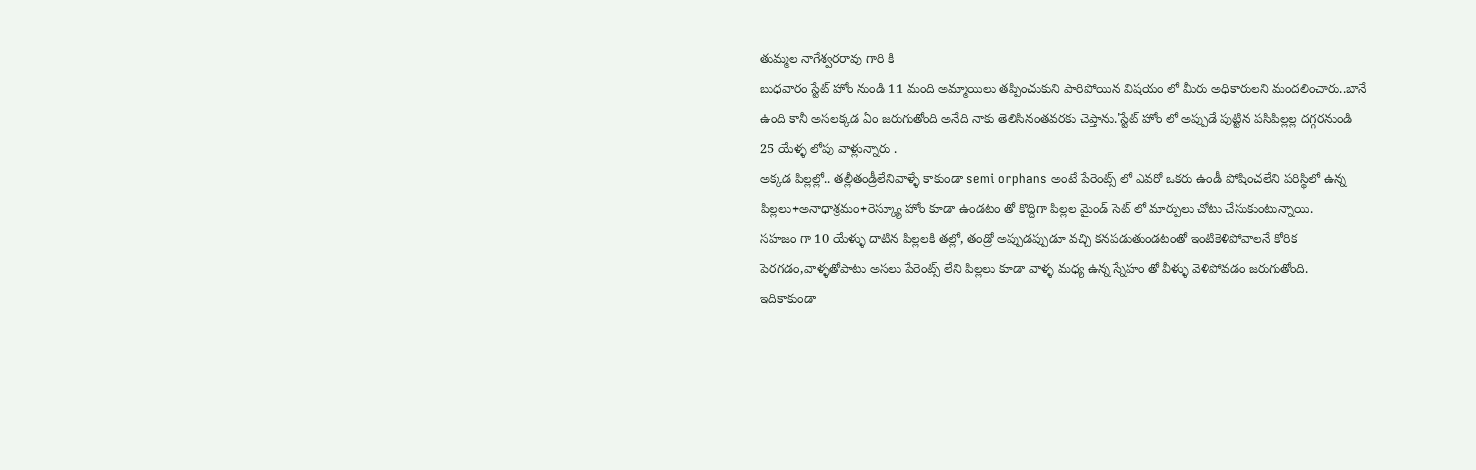తుమ్మల నాగేశ్వరరావు గారి కి
బుధవారం స్టేట్ హోం నుండి 11 మంది అమ్మాయిలు తప్పించుకుని పారిపోయిన విషయం లో మీరు అధికారులని మందలించారు..బానే ఉంది కానీ అసలక్కడ ఏం జరుగుతోంది అనేది నాకు తెలిసినంతవరకు చెప్తాను.'స్టేట్ హోం లో అప్పుడే పుట్టిన పసిపిల్లల్ల దగ్గరనుండి 25 యేళ్ళ లోపు వాళ్లున్నారు .
అక్కడ పిల్లల్లో.. తల్లీతండ్రీలేనివాళ్ళే కాకుండా semi orphans అంటే పేరెంట్స్ లో ఎవరో ఒకరు ఉండీ పోషించలేని పరిస్థిలో ఉన్న పిల్లలు+అనాధాశ్రమం+రెస్క్యూ హోం కూడా ఉండటం తో కొద్దిగా పిల్లల మైండ్ సెట్ లో మార్పులు చోటు చేసుకుంటున్నాయి.
సహజం గా 10 యేళ్ళు దాటిన పిల్లలకి తల్లో, తండ్రో అప్పుడప్పుడూ వచ్చి కనపడుతుండటంతో ఇంటికెళిపోవాలనే కోరిక పెరగడం,వాళ్ళతోపాటు అసలు పేరెంట్స్ లేని పిల్లలు కూడా వాళ్ళ మధ్య ఉన్న స్నేహం తో వీళ్ళు వెళిపోవడం జరుగుతోంది.
ఇదికాకుండా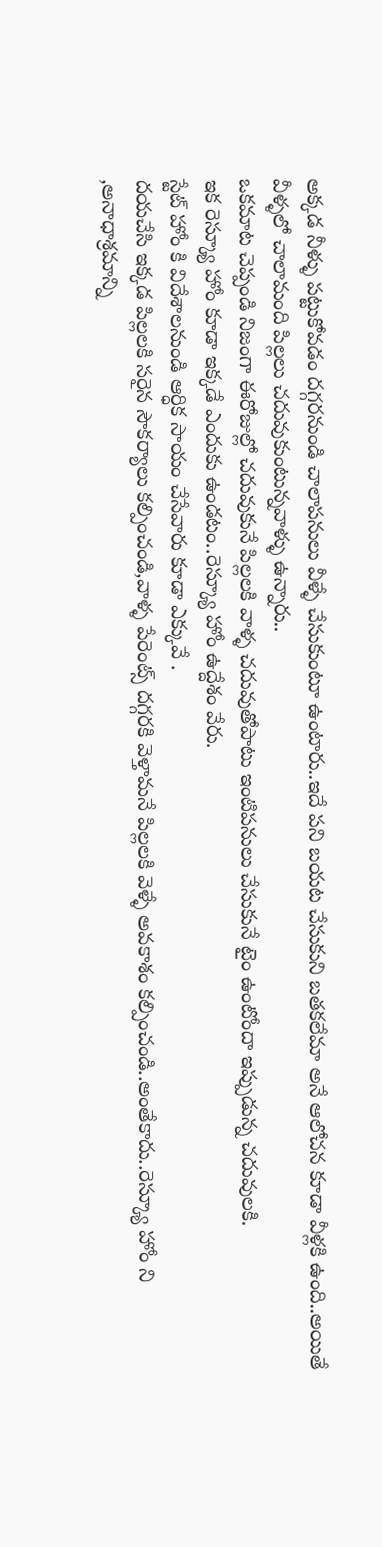అక్కడ నీళ్ళు పట్టుకోవడం దగ్గరనుండి చాలాపనులు వీళ్ళే చేసుకుంటూ ఉంటారు..ఇదే పని బయట చేసుకుని బతకలేమా అనే ఆలోచన కూడా వీళ్లకి ఉంది..అయితే వీళ్ళలో చాలామంది పిల్లలు చదువుకుంటున్నవాళ్ళు ఉన్నారు..
ఒకమాట చెప్పండి నిజంగా ఈరోజుల్లో చదువుకునే పిల్లలకి వాళ్ళ చదువుతోపాటు ఇంటిపనులు చేసుకునే టైం ఉంటోందా ఇప్పుడున్న చదువులకి.
ఇక రెస్క్యూ హోం కూడా ఇక్కడే ఎందుకు ఉండటం..రెస్క్యూ హోం ఉద్దేశం వేరు.
స్టేట్ హోం కి విదేశాలనుండి ఆర్ధిక సాయం చేసేవారు కూడా ఎక్కువే .
దయచేసి ఇక్కడ పిల్లలకి సరైన సౌకర్యాలు కల్పించండి,వాళ్ళ పేరెంట్స్ దగ్గరకి వెళ్తామనే పిల్లలకి వెళ్ళే అవకాశం కల్పించండి..అంతేకాదు..రెస్క్యూ హోం ని ,అనాధాశ్రమాన్ని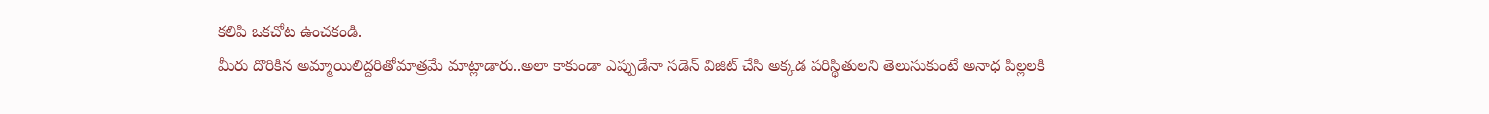కలిపి ఒకచోట ఉంచకండి.
మీరు దొరికిన అమ్మాయిలిద్దరితోమాత్రమే మాట్లాడారు..అలా కాకుండా ఎప్పుడేనా సడెన్ విజిట్ చేసి అక్కడ పరిస్థితులని తెలుసుకుంటే అనాధ పిల్లలకి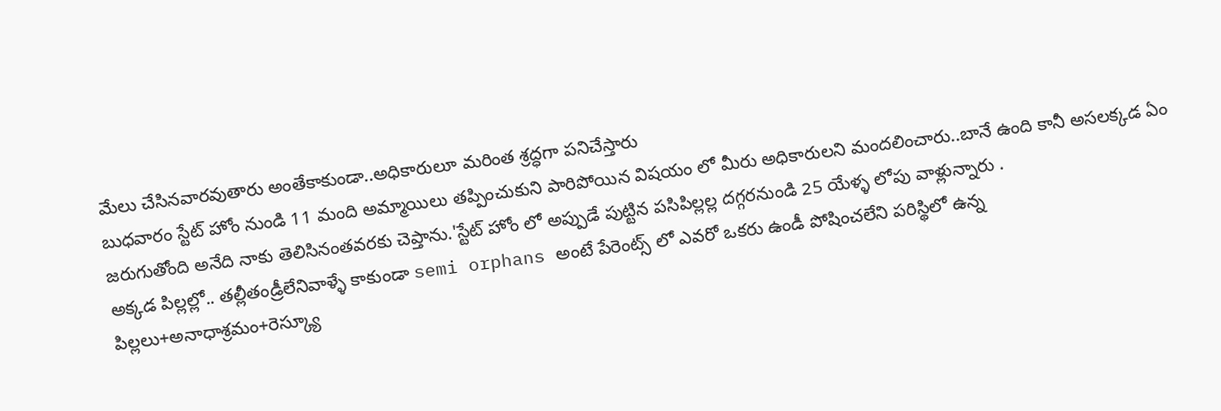మేలు చేసినవారవుతారు అంతేకాకుండా..అధికారులూ మరింత శ్రద్ధగా పనిచేస్తారు
బుధవారం స్టేట్ హోం నుండి 11 మంది అమ్మాయిలు తప్పించుకుని పారిపోయిన విషయం లో మీరు అధికారులని మందలించారు..బానే ఉంది కానీ అసలక్కడ ఏం జరుగుతోంది అనేది నాకు తెలిసినంతవరకు చెప్తాను.'స్టేట్ హోం లో అప్పుడే పుట్టిన పసిపిల్లల్ల దగ్గరనుండి 25 యేళ్ళ లోపు వాళ్లున్నారు .
అక్కడ పిల్లల్లో.. తల్లీతండ్రీలేనివాళ్ళే కాకుండా semi orphans అంటే పేరెంట్స్ లో ఎవరో ఒకరు ఉండీ పోషించలేని పరిస్థిలో ఉన్న పిల్లలు+అనాధాశ్రమం+రెస్క్యూ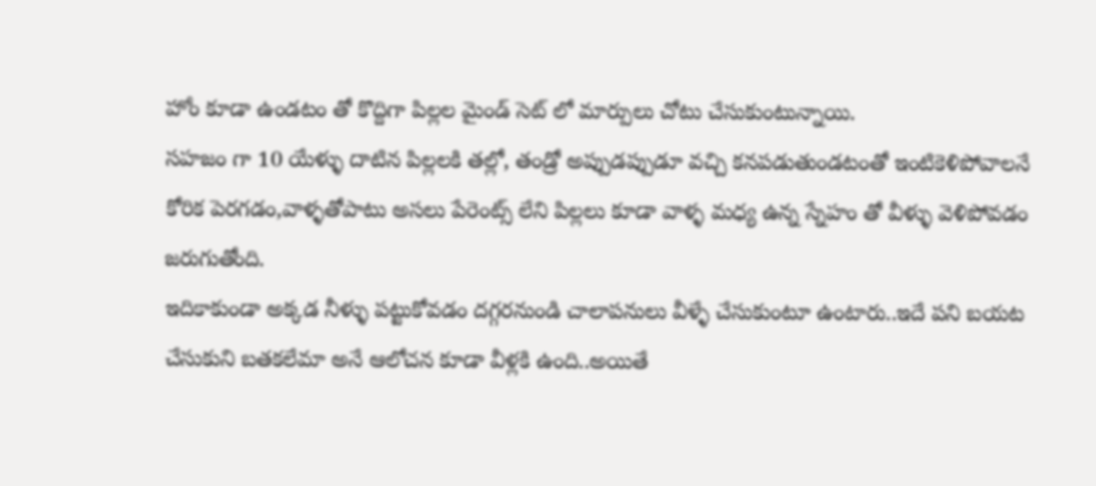హోం కూడా ఉండటం తో కొద్దిగా పిల్లల మైండ్ సెట్ లో మార్పులు చోటు చేసుకుంటున్నాయి.
సహజం గా 10 యేళ్ళు దాటిన పిల్లలకి తల్లో, తండ్రో అప్పుడప్పుడూ వచ్చి కనపడుతుండటంతో ఇంటికెళిపోవాలనే కోరిక పెరగడం,వాళ్ళతోపాటు అసలు పేరెంట్స్ లేని పిల్లలు కూడా వాళ్ళ మధ్య ఉన్న స్నేహం తో వీళ్ళు వెళిపోవడం జరుగుతోంది.
ఇదికాకుండా అక్కడ నీళ్ళు పట్టుకోవడం దగ్గరనుండి చాలాపనులు వీళ్ళే చేసుకుంటూ ఉంటారు..ఇదే పని బయట చేసుకుని బతకలేమా అనే ఆలోచన కూడా వీళ్లకి ఉంది..అయితే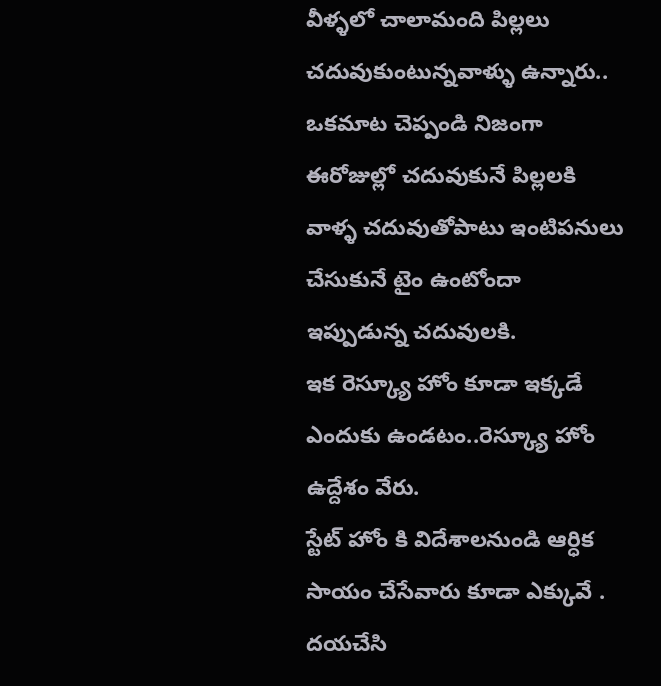వీళ్ళలో చాలామంది పిల్లలు చదువుకుంటున్నవాళ్ళు ఉన్నారు..
ఒకమాట చెప్పండి నిజంగా ఈరోజుల్లో చదువుకునే పిల్లలకి వాళ్ళ చదువుతోపాటు ఇంటిపనులు చేసుకునే టైం ఉంటోందా ఇప్పుడున్న చదువులకి.
ఇక రెస్క్యూ హోం కూడా ఇక్కడే ఎందుకు ఉండటం..రెస్క్యూ హోం ఉద్దేశం వేరు.
స్టేట్ హోం కి విదేశాలనుండి ఆర్ధిక సాయం చేసేవారు కూడా ఎక్కువే .
దయచేసి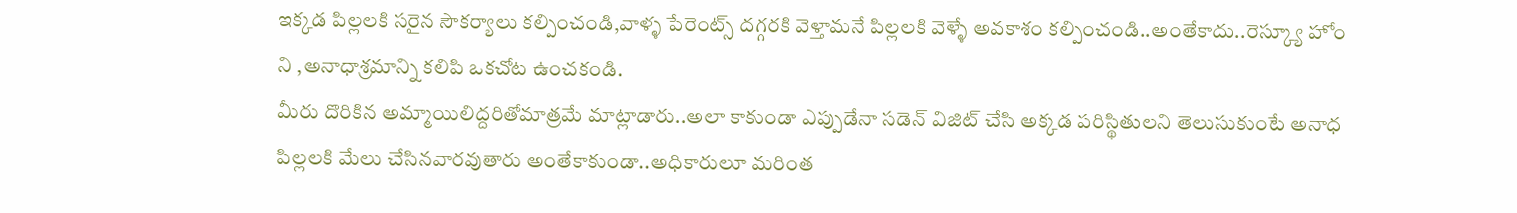ఇక్కడ పిల్లలకి సరైన సౌకర్యాలు కల్పించండి,వాళ్ళ పేరెంట్స్ దగ్గరకి వెళ్తామనే పిల్లలకి వెళ్ళే అవకాశం కల్పించండి..అంతేకాదు..రెస్క్యూ హోం ని ,అనాధాశ్రమాన్ని కలిపి ఒకచోట ఉంచకండి.
మీరు దొరికిన అమ్మాయిలిద్దరితోమాత్రమే మాట్లాడారు..అలా కాకుండా ఎప్పుడేనా సడెన్ విజిట్ చేసి అక్కడ పరిస్థితులని తెలుసుకుంటే అనాధ పిల్లలకి మేలు చేసినవారవుతారు అంతేకాకుండా..అధికారులూ మరింత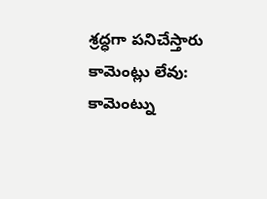శ్రద్ధగా పనిచేస్తారు
కామెంట్లు లేవు:
కామెంట్ను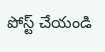పోస్ట్ చేయండి